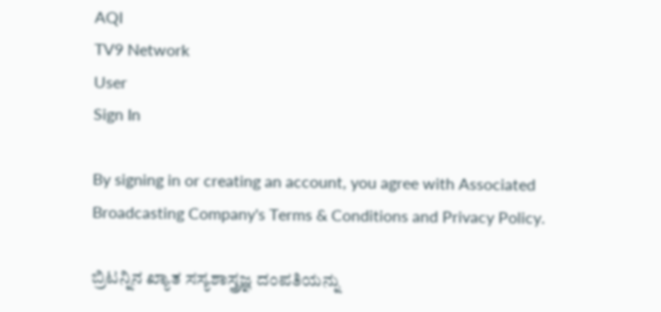AQI
TV9 Network
User
Sign In

By signing in or creating an account, you agree with Associated Broadcasting Company's Terms & Conditions and Privacy Policy.

ಬ್ರಿಟನ್ನಿನ ಖ್ಯಾತ ಸಸ್ಯಶಾಸ್ತ್ರಜ್ಞ ದಂಪತಿಯನ್ನು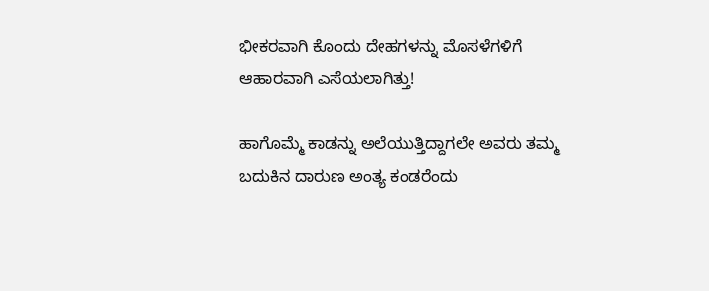ಭೀಕರವಾಗಿ ಕೊಂದು ದೇಹಗಳನ್ನು ಮೊಸಳೆಗಳಿಗೆ ಆಹಾರವಾಗಿ ಎಸೆಯಲಾಗಿತ್ತು!

ಹಾಗೊಮ್ಮೆ ಕಾಡನ್ನು ಅಲೆಯುತ್ತಿದ್ದಾಗಲೇ ಅವರು ತಮ್ಮ ಬದುಕಿನ ದಾರುಣ ಅಂತ್ಯ ಕಂಡರೆಂದು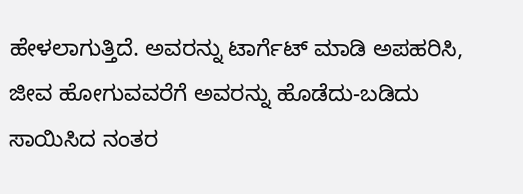ಹೇಳಲಾಗುತ್ತಿದೆ. ಅವರನ್ನು ಟಾರ್ಗೆಟ್ ಮಾಡಿ ಅಪಹರಿಸಿ, ಜೀವ ಹೋಗುವವರೆಗೆ ಅವರನ್ನು ಹೊಡೆದು-ಬಡಿದು ಸಾಯಿಸಿದ ನಂತರ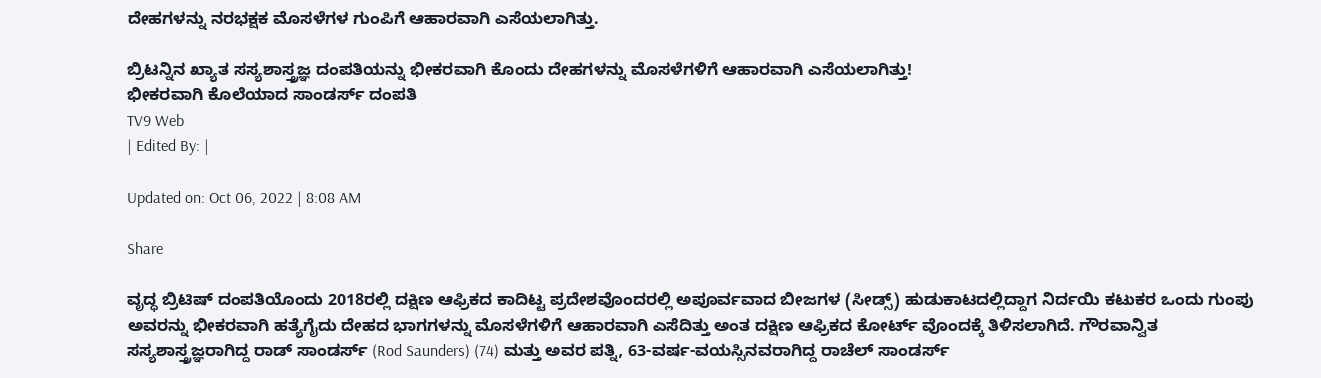ದೇಹಗಳನ್ನು ನರಭಕ್ಷಕ ಮೊಸಳೆಗಳ ಗುಂಪಿಗೆ ಆಹಾರವಾಗಿ ಎಸೆಯಲಾಗಿತ್ತು.

ಬ್ರಿಟನ್ನಿನ ಖ್ಯಾತ ಸಸ್ಯಶಾಸ್ತ್ರಜ್ಞ ದಂಪತಿಯನ್ನು ಭೀಕರವಾಗಿ ಕೊಂದು ದೇಹಗಳನ್ನು ಮೊಸಳೆಗಳಿಗೆ ಆಹಾರವಾಗಿ ಎಸೆಯಲಾಗಿತ್ತು!
ಭೀಕರವಾಗಿ ಕೊಲೆಯಾದ ಸಾಂಡರ್ಸ್ ದಂಪತಿ
TV9 Web
| Edited By: |

Updated on: Oct 06, 2022 | 8:08 AM

Share

ವೃದ್ಧ ಬ್ರಿಟಿಷ್ ದಂಪತಿಯೊಂದು 2018ರಲ್ಲಿ ದಕ್ಷಿಣ ಆಫ್ರಿಕದ ಕಾದಿಟ್ಟ ಪ್ರದೇಶವೊಂದರಲ್ಲಿ ಅಪೂರ್ವವಾದ ಬೀಜಗಳ (ಸೀಡ್ಸ್) ಹುಡುಕಾಟದಲ್ಲಿದ್ದಾಗ ನಿರ್ದಯಿ ಕಟುಕರ ಒಂದು ಗುಂಪು ಅವರನ್ನು ಭೀಕರವಾಗಿ ಹತ್ಯೆಗೈದು ದೇಹದ ಭಾಗಗಳನ್ನು ಮೊಸಳೆಗಳಿಗೆ ಆಹಾರವಾಗಿ ಎಸೆದಿತ್ತು ಅಂತ ದಕ್ಷಿಣ ಆಫ್ರಿಕದ ಕೋರ್ಟ್ ವೊಂದಕ್ಕೆ ತಿಳಿಸಲಾಗಿದೆ. ಗೌರವಾನ್ವಿತ ಸಸ್ಯಶಾಸ್ತ್ರಜ್ಞರಾಗಿದ್ದ ರಾಡ್ ಸಾಂಡರ್ಸ್ (Rod Saunders) (74) ಮತ್ತು ಅವರ ಪತ್ನಿ, 63-ವರ್ಷ-ವಯಸ್ಸಿನವರಾಗಿದ್ದ ರಾಚೆಲ್ ಸಾಂಡರ್ಸ್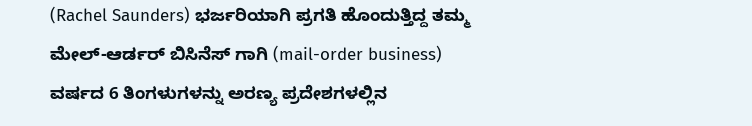(Rachel Saunders) ಭರ್ಜರಿಯಾಗಿ ಪ್ರಗತಿ ಹೊಂದುತ್ತಿದ್ದ ತಮ್ಮ ಮೇಲ್-ಆರ್ಡರ್ ಬಿಸಿನೆಸ್ ಗಾಗಿ (mail-order business) ವರ್ಷದ 6 ತಿಂಗಳುಗಳನ್ನು ಅರಣ್ಯ ಪ್ರದೇಶಗಳಲ್ಲಿನ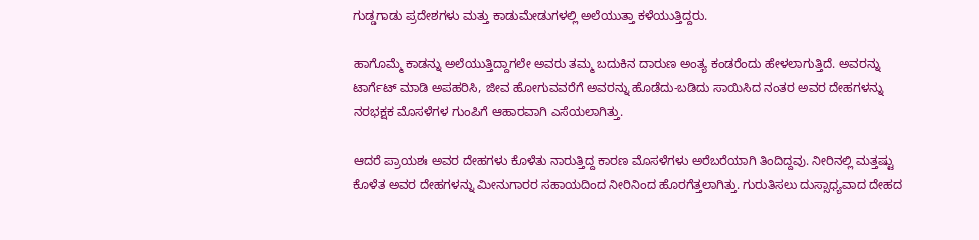ಗುಡ್ಡಗಾಡು ಪ್ರದೇಶಗಳು ಮತ್ತು ಕಾಡುಮೇಡುಗಳಲ್ಲಿ ಅಲೆಯುತ್ತಾ ಕಳೆಯುತ್ತಿದ್ದರು.

ಹಾಗೊಮ್ಮೆ ಕಾಡನ್ನು ಅಲೆಯುತ್ತಿದ್ದಾಗಲೇ ಅವರು ತಮ್ಮ ಬದುಕಿನ ದಾರುಣ ಅಂತ್ಯ ಕಂಡರೆಂದು ಹೇಳಲಾಗುತ್ತಿದೆ. ಅವರನ್ನು ಟಾರ್ಗೆಟ್ ಮಾಡಿ ಅಪಹರಿಸಿ, ಜೀವ ಹೋಗುವವರೆಗೆ ಅವರನ್ನು ಹೊಡೆದು-ಬಡಿದು ಸಾಯಿಸಿದ ನಂತರ ಅವರ ದೇಹಗಳನ್ನು ನರಭಕ್ಷಕ ಮೊಸಳೆಗಳ ಗುಂಪಿಗೆ ಆಹಾರವಾಗಿ ಎಸೆಯಲಾಗಿತ್ತು.

ಆದರೆ ಪ್ರಾಯಶಃ ಅವರ ದೇಹಗಳು ಕೊಳೆತು ನಾರುತ್ತಿದ್ದ ಕಾರಣ ಮೊಸಳೆಗಳು ಅರೆಬರೆಯಾಗಿ ತಿಂದಿದ್ದವು. ನೀರಿನಲ್ಲಿ ಮತ್ತಷ್ಟು ಕೊಳೆತ ಅವರ ದೇಹಗಳನ್ನು ಮೀನುಗಾರರ ಸಹಾಯದಿಂದ ನೀರಿನಿಂದ ಹೊರಗೆತ್ತಲಾಗಿತ್ತು. ಗುರುತಿಸಲು ದುಸ್ಸಾಧ್ಯವಾದ ದೇಹದ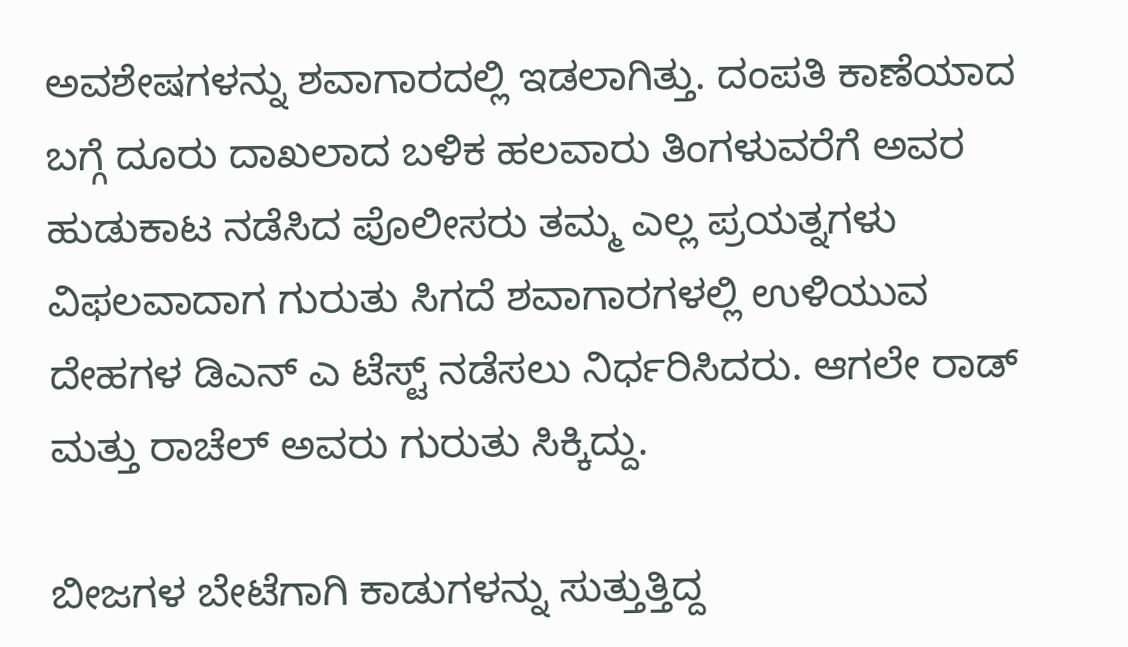ಅವಶೇಷಗಳನ್ನು ಶವಾಗಾರದಲ್ಲಿ ಇಡಲಾಗಿತ್ತು. ದಂಪತಿ ಕಾಣೆಯಾದ ಬಗ್ಗೆ ದೂರು ದಾಖಲಾದ ಬಳಿಕ ಹಲವಾರು ತಿಂಗಳುವರೆಗೆ ಅವರ ಹುಡುಕಾಟ ನಡೆಸಿದ ಪೊಲೀಸರು ತಮ್ಮ ಎಲ್ಲ ಪ್ರಯತ್ನಗಳು ವಿಫಲವಾದಾಗ ಗುರುತು ಸಿಗದೆ ಶವಾಗಾರಗಳಲ್ಲಿ ಉಳಿಯುವ ದೇಹಗಳ ಡಿಎನ್ ಎ ಟೆಸ್ಟ್ ನಡೆಸಲು ನಿರ್ಧರಿಸಿದರು. ಆಗಲೇ ರಾಡ್ ಮತ್ತು ರಾಚೆಲ್ ಅವರು ಗುರುತು ಸಿಕ್ಕಿದ್ದು.

ಬೀಜಗಳ ಬೇಟೆಗಾಗಿ ಕಾಡುಗಳನ್ನು ಸುತ್ತುತ್ತಿದ್ದ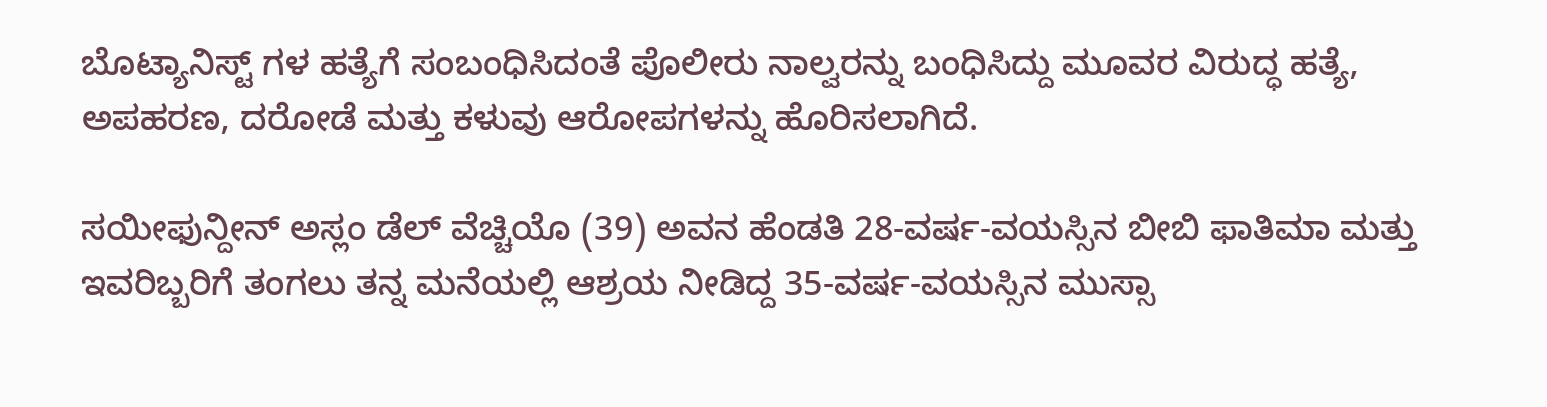ಬೊಟ್ಯಾನಿಸ್ಟ್ ಗಳ ಹತ್ಯೆಗೆ ಸಂಬಂಧಿಸಿದಂತೆ ಪೊಲೀರು ನಾಲ್ವರನ್ನು ಬಂಧಿಸಿದ್ದು ಮೂವರ ವಿರುದ್ಧ ಹತ್ಯೆ, ಅಪಹರಣ, ದರೋಡೆ ಮತ್ತು ಕಳುವು ಆರೋಪಗಳನ್ನು ಹೊರಿಸಲಾಗಿದೆ.

ಸಯೀಫುನ್ದೀನ್ ಅಸ್ಲಂ ಡೆಲ್ ವೆಚ್ಚಿಯೊ (39) ಅವನ ಹೆಂಡತಿ 28-ವರ್ಷ-ವಯಸ್ಸಿನ ಬೀಬಿ ಫಾತಿಮಾ ಮತ್ತು ಇವರಿಬ್ಬರಿಗೆ ತಂಗಲು ತನ್ನ ಮನೆಯಲ್ಲಿ ಆಶ್ರಯ ನೀಡಿದ್ದ 35-ವರ್ಷ-ವಯಸ್ಸಿನ ಮುಸ್ಸಾ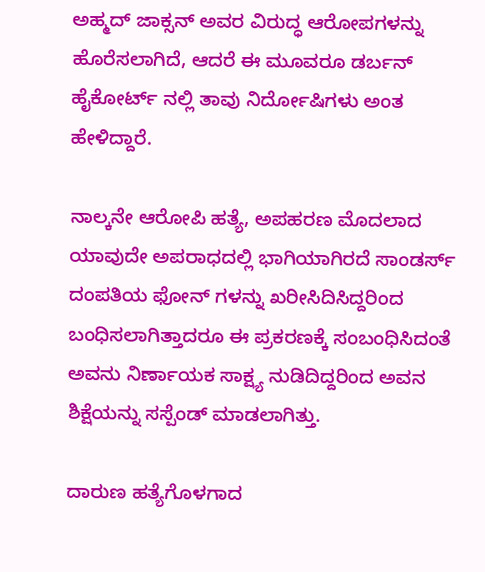ಅಹ್ಮದ್ ಜಾಕ್ಸನ್ ಅವರ ವಿರುದ್ಧ ಆರೋಪಗಳನ್ನು ಹೊರೆಸಲಾಗಿದೆ, ಆದರೆ ಈ ಮೂವರೂ ಡರ್ಬನ್ ಹೈಕೋರ್ಟ್ ನಲ್ಲಿ ತಾವು ನಿರ್ದೋಷಿಗಳು ಅಂತ ಹೇಳಿದ್ದಾರೆ.

ನಾಲ್ಕನೇ ಆರೋಪಿ ಹತ್ಯೆ, ಅಪಹರಣ ಮೊದಲಾದ ಯಾವುದೇ ಅಪರಾಧದಲ್ಲಿ ಭಾಗಿಯಾಗಿರದೆ ಸಾಂಡರ್ಸ್ ದಂಪತಿಯ ಫೋನ್ ಗಳನ್ನು ಖರೀಸಿದಿಸಿದ್ದರಿಂದ ಬಂಧಿಸಲಾಗಿತ್ತಾದರೂ ಈ ಪ್ರಕರಣಕ್ಕೆ ಸಂಬಂಧಿಸಿದಂತೆ ಅವನು ನಿರ್ಣಾಯಕ ಸಾಕ್ಷ್ಯ ನುಡಿದಿದ್ದರಿಂದ ಅವನ ಶಿಕ್ಷೆಯನ್ನು ಸಸ್ಪೆಂಡ್ ಮಾಡಲಾಗಿತ್ತು.

ದಾರುಣ ಹತ್ಯೆಗೊಳಗಾದ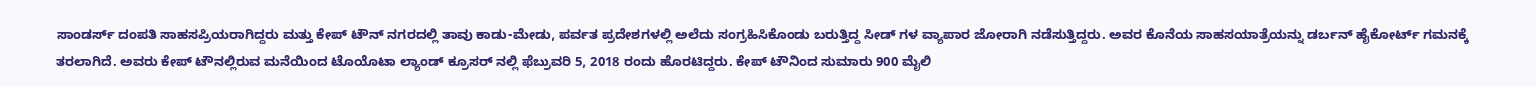ಸಾಂಡರ್ಸ್ ದಂಪತಿ ಸಾಹಸಪ್ರಿಯರಾಗಿದ್ದರು ಮತ್ತು ಕೇಪ್ ಟೌನ್ ನಗರದಲ್ಲಿ ತಾವು ಕಾಡು-ಮೇಡು, ಪರ್ವತ ಪ್ರದೇಶಗಳಲ್ಲಿ ಅಲೆದು ಸಂಗ್ರಹಿಸಿಕೊಂಡು ಬರುತ್ತಿದ್ದ ಸೀಡ್ ಗಳ ವ್ಯಾಪಾರ ಜೋರಾಗಿ ನಡೆಸುತ್ತಿದ್ದರು. ಅವರ ಕೊನೆಯ ಸಾಹಸಯಾತ್ರೆಯನ್ನು ಡರ್ಬನ್ ಹೈಕೋರ್ಟ್ ಗಮನಕ್ಕೆ ತರಲಾಗಿದೆ. ಅವರು ಕೇಪ್ ಟೌನಲ್ಲಿರುವ ಮನೆಯಿಂದ ಟೊಯೊಟಾ ಲ್ಯಾಂಡ್ ಕ್ರೂಸರ್ ನಲ್ಲಿ ಫೆಬ್ರುವರಿ 5, 2018 ರಂದು ಹೊರಟಿದ್ದರು. ಕೇಪ್ ಟೌನಿಂದ ಸುಮಾರು 900 ಮೈಲಿ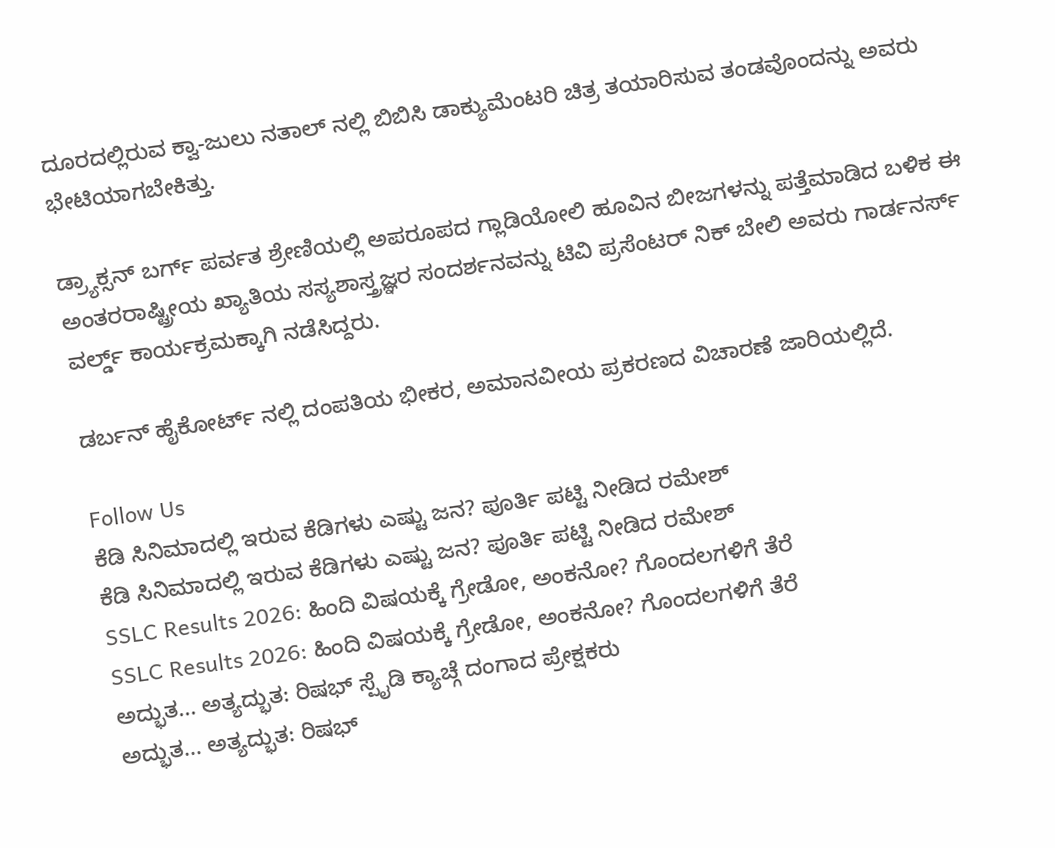ದೂರದಲ್ಲಿರುವ ಕ್ವಾ-ಜುಲು ನತಾಲ್ ನಲ್ಲಿ ಬಿಬಿಸಿ ಡಾಕ್ಯುಮೆಂಟರಿ ಚಿತ್ರ ತಯಾರಿಸುವ ತಂಡವೊಂದನ್ನು ಅವರು ಭೇಟಿಯಾಗಬೇಕಿತ್ತು.

ಡ್ರ್ಯಾಕ್ಸನ್ ಬರ್ಗ್ ಪರ್ವತ ಶ್ರೇಣಿಯಲ್ಲಿ ಅಪರೂಪದ ಗ್ಲಾಡಿಯೋಲಿ ಹೂವಿನ ಬೀಜಗಳನ್ನು ಪತ್ತೆಮಾಡಿದ ಬಳಿಕ ಈ ಅಂತರರಾಷ್ಟ್ರೀಯ ಖ್ಯಾತಿಯ ಸಸ್ಯಶಾಸ್ತ್ರಜ್ಞರ ಸಂದರ್ಶನವನ್ನು ಟಿವಿ ಪ್ರಸೆಂಟರ್ ನಿಕ್ ಬೇಲಿ ಅವರು ಗಾರ್ಡನರ್ಸ್ ವರ್ಲ್ಡ್ ಕಾರ್ಯಕ್ರಮಕ್ಕಾಗಿ ನಡೆಸಿದ್ದರು.

ಡರ್ಬನ್ ಹೈಕೋರ್ಟ್ ನಲ್ಲಿ ದಂಪತಿಯ ಭೀಕರ, ಅಮಾನವೀಯ ಪ್ರಕರಣದ ವಿಚಾರಣೆ ಜಾರಿಯಲ್ಲಿದೆ.

Follow Us
ಕೆಡಿ ಸಿನಿಮಾದಲ್ಲಿ ಇರುವ ಕೆಡಿಗಳು ಎಷ್ಟು ಜನ? ಪೂರ್ತಿ ಪಟ್ಟಿ ನೀಡಿದ ರಮೇಶ್
ಕೆಡಿ ಸಿನಿಮಾದಲ್ಲಿ ಇರುವ ಕೆಡಿಗಳು ಎಷ್ಟು ಜನ? ಪೂರ್ತಿ ಪಟ್ಟಿ ನೀಡಿದ ರಮೇಶ್
SSLC Results 2026: ಹಿಂದಿ ವಿಷಯಕ್ಕೆ ಗ್ರೇಡೋ, ಅಂಕನೋ? ಗೊಂದಲಗಳಿಗೆ ತೆರೆ
SSLC Results 2026: ಹಿಂದಿ ವಿಷಯಕ್ಕೆ ಗ್ರೇಡೋ, ಅಂಕನೋ? ಗೊಂದಲಗಳಿಗೆ ತೆರೆ
ಅದ್ಭುತ... ಅತ್ಯದ್ಭುತ: ರಿಷಭ್ ಸ್ಪೈಡಿ ಕ್ಯಾಚ್ಗೆ ದಂಗಾದ ಪ್ರೇಕ್ಷಕರು
ಅದ್ಭುತ... ಅತ್ಯದ್ಭುತ: ರಿಷಭ್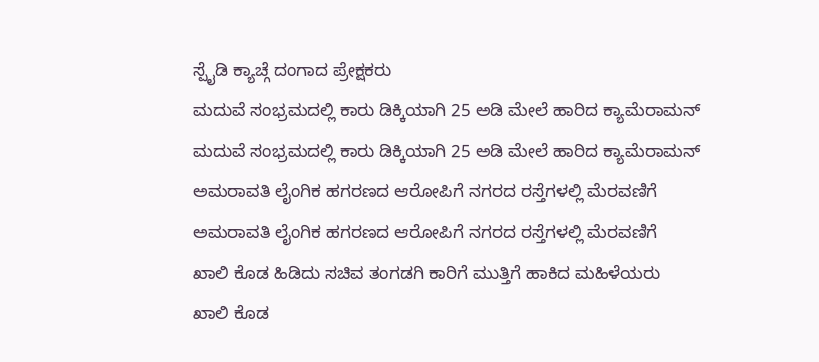ಸ್ಪೈಡಿ ಕ್ಯಾಚ್ಗೆ ದಂಗಾದ ಪ್ರೇಕ್ಷಕರು
ಮದುವೆ ಸಂಭ್ರಮದಲ್ಲಿ ಕಾರು ಡಿಕ್ಕಿಯಾಗಿ 25 ಅಡಿ ಮೇಲೆ ಹಾರಿದ ಕ್ಯಾಮೆರಾಮನ್
ಮದುವೆ ಸಂಭ್ರಮದಲ್ಲಿ ಕಾರು ಡಿಕ್ಕಿಯಾಗಿ 25 ಅಡಿ ಮೇಲೆ ಹಾರಿದ ಕ್ಯಾಮೆರಾಮನ್
ಅಮರಾವತಿ ಲೈಂಗಿಕ ಹಗರಣದ ಆರೋಪಿಗೆ ನಗರದ ರಸ್ತೆಗಳಲ್ಲಿ ಮೆರವಣಿಗೆ
ಅಮರಾವತಿ ಲೈಂಗಿಕ ಹಗರಣದ ಆರೋಪಿಗೆ ನಗರದ ರಸ್ತೆಗಳಲ್ಲಿ ಮೆರವಣಿಗೆ
ಖಾಲಿ ಕೊಡ ಹಿಡಿದು ಸಚಿವ ತಂಗಡಗಿ ಕಾರಿಗೆ ಮುತ್ತಿಗೆ ಹಾಕಿದ ಮಹಿಳೆಯರು
ಖಾಲಿ ಕೊಡ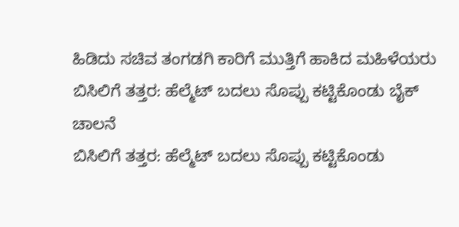ಹಿಡಿದು ಸಚಿವ ತಂಗಡಗಿ ಕಾರಿಗೆ ಮುತ್ತಿಗೆ ಹಾಕಿದ ಮಹಿಳೆಯರು
ಬಿಸಿಲಿಗೆ ತತ್ತರ: ಹೆಲ್ಮೆಟ್ ಬದಲು ಸೊಪ್ಪು ಕಟ್ಟಿಕೊಂಡು ಬೈಕ್ ಚಾಲನೆ
ಬಿಸಿಲಿಗೆ ತತ್ತರ: ಹೆಲ್ಮೆಟ್ ಬದಲು ಸೊಪ್ಪು ಕಟ್ಟಿಕೊಂಡು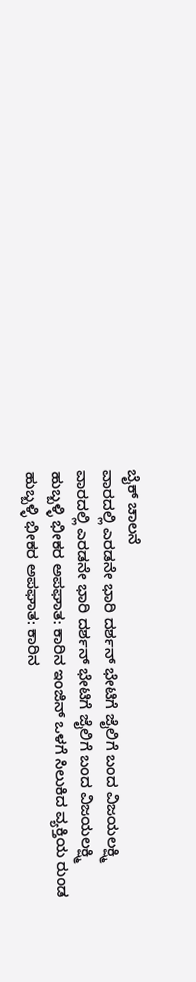ಬೈಕ್ ಚಾಲನೆ
ವಾರದಲ್ಲಿ ಎರಡನೇ ಭಾರಿ ದರ್ಶನ್ ಭೇಟಿಗೆ ಜೈಲಿಗೆ ಬಂದ ವಿಜಯಲಕ್ಷ್ಮಿ
ವಾರದಲ್ಲಿ ಎರಡನೇ ಭಾರಿ ದರ್ಶನ್ ಭೇಟಿಗೆ ಜೈಲಿಗೆ ಬಂದ ವಿಜಯಲಕ್ಷ್ಮಿ
ಹುಬ್ಬಳ್ಳಿ ಭೀಕರ ಅಪಘಾತ: ಕಾರಿನ ಇಂಜಿನ್ ಒಳಗೆ ಸಿಲುಕಿದ ವ್ಯಕ್ತಿಯ ರುಂಡ
ಹುಬ್ಬಳ್ಳಿ ಭೀಕರ ಅಪಘಾತ: ಕಾರಿನ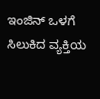ಇಂಜಿನ್ ಒಳಗೆ ಸಿಲುಕಿದ ವ್ಯಕ್ತಿಯ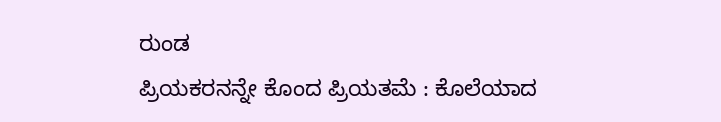ರುಂಡ
ಪ್ರಿಯಕರನನ್ನೇ ಕೊಂದ ಪ್ರಿಯತಮೆ : ಕೊಲೆಯಾದ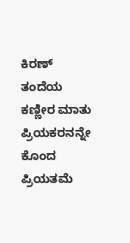ಕಿರಣ್ ತಂದೆಯ ಕಣ್ಣೀರ ಮಾತು
ಪ್ರಿಯಕರನನ್ನೇ ಕೊಂದ ಪ್ರಿಯತಮೆ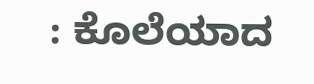: ಕೊಲೆಯಾದ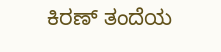ಕಿರಣ್ ತಂದೆಯ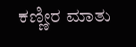ಕಣ್ಣೀರ ಮಾತು